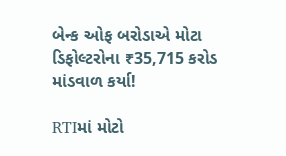બેન્ક ઓફ બરોડાએ મોટા ડિફોલ્ટરોના ₹35,715 કરોડ માંડવાળ કર્યા!

RTIમાં મોટો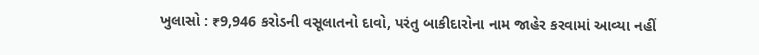ખુલાસો : ₹9,946 કરોડની વસૂલાતનો દાવો, પરંતુ બાકીદારોના નામ જાહેર કરવામાં આવ્યા નહીં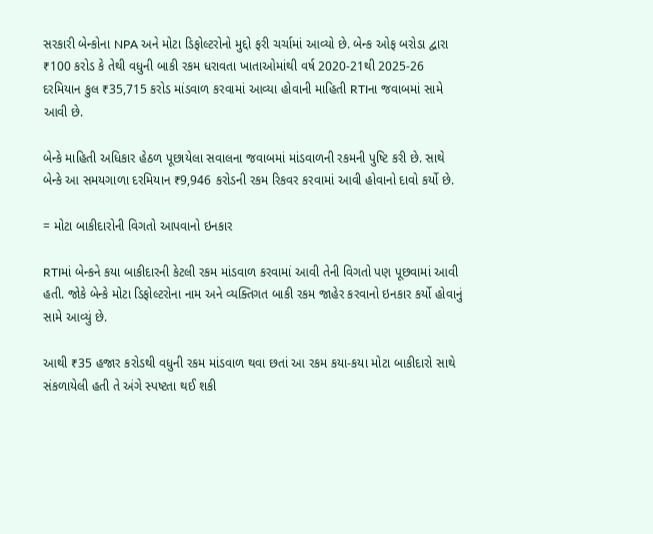સરકારી બેન્કોના NPA અને મોટા ડિફોલ્ટરોનો મુદ્દો ફરી ચર્ચામાં આવ્યો છે. બેન્ક ઓફ બરોડા દ્વારા ₹100 કરોડ કે તેથી વધુની બાકી રકમ ધરાવતા ખાતાઓમાંથી વર્ષ 2020-21થી 2025-26 દરમિયાન કુલ ₹35,715 કરોડ માંડવાળ કરવામાં આવ્યા હોવાની માહિતી RTIના જવાબમાં સામે આવી છે.

બેન્કે માહિતી અધિકાર હેઠળ પૂછાયેલા સવાલના જવાબમાં માંડવાળની રકમની પુષ્ટિ કરી છે. સાથે બેન્કે આ સમયગાળા દરમિયાન ₹9,946 કરોડની રકમ રિકવર કરવામાં આવી હોવાનો દાવો કર્યો છે.

= મોટા બાકીદારોની વિગતો આપવાનો ઇનકાર

RTIમાં બેન્કને કયા બાકીદારની કેટલી રકમ માંડવાળ કરવામાં આવી તેની વિગતો પણ પૂછવામાં આવી હતી. જોકે બેન્કે મોટા ડિફોલ્ટરોના નામ અને વ્યક્તિગત બાકી રકમ જાહેર કરવાનો ઇનકાર કર્યો હોવાનું સામે આવ્યું છે.

આથી ₹35 હજાર કરોડથી વધુની રકમ માંડવાળ થવા છતાં આ રકમ કયા-કયા મોટા બાકીદારો સાથે સંકળાયેલી હતી તે અંગે સ્પષ્ટતા થઈ શકી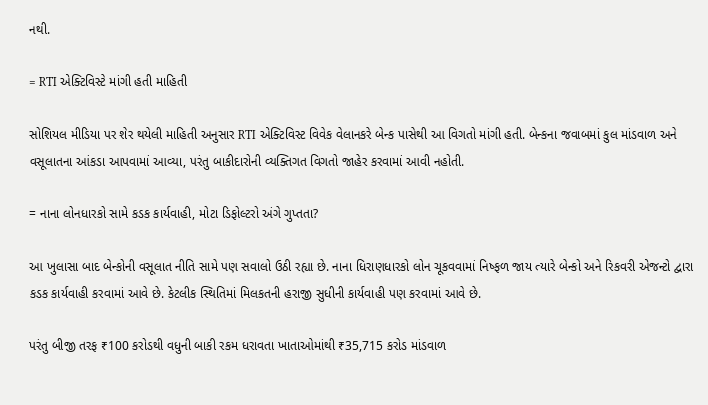નથી.

= RTI એક્ટિવિસ્ટે માંગી હતી માહિતી

સોશિયલ મીડિયા પર શેર થયેલી માહિતી અનુસાર RTI એક્ટિવિસ્ટ વિવેક વેલાનકરે બેન્ક પાસેથી આ વિગતો માંગી હતી. બેન્કના જવાબમાં કુલ માંડવાળ અને વસૂલાતના આંકડા આપવામાં આવ્યા, પરંતુ બાકીદારોની વ્યક્તિગત વિગતો જાહેર કરવામાં આવી નહોતી.

= નાના લોનધારકો સામે કડક કાર્યવાહી, મોટા ડિફોલ્ટરો અંગે ગુપ્તતા?

આ ખુલાસા બાદ બેન્કોની વસૂલાત નીતિ સામે પણ સવાલો ઉઠી રહ્યા છે. નાના ધિરાણધારકો લોન ચૂકવવામાં નિષ્ફળ જાય ત્યારે બેન્કો અને રિકવરી એજન્ટો દ્વારા કડક કાર્યવાહી કરવામાં આવે છે. કેટલીક સ્થિતિમાં મિલકતની હરાજી સુધીની કાર્યવાહી પણ કરવામાં આવે છે.

પરંતુ બીજી તરફ ₹100 કરોડથી વધુની બાકી રકમ ધરાવતા ખાતાઓમાંથી ₹35,715 કરોડ માંડવાળ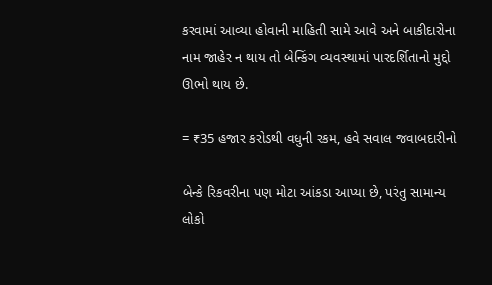કરવામાં આવ્યા હોવાની માહિતી સામે આવે અને બાકીદારોના નામ જાહેર ન થાય તો બેન્કિંગ વ્યવસ્થામાં પારદર્શિતાનો મુદ્દો ઊભો થાય છે.

= ₹35 હજાર કરોડથી વધુની રકમ, હવે સવાલ જવાબદારીનો

બેન્કે રિકવરીના પણ મોટા આંકડા આપ્યા છે, પરંતુ સામાન્ય લોકો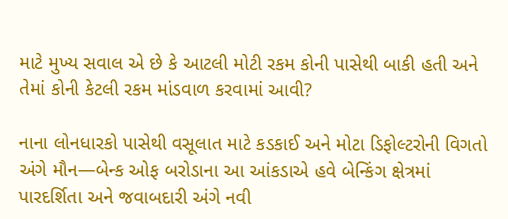માટે મુખ્ય સવાલ એ છે કે આટલી મોટી રકમ કોની પાસેથી બાકી હતી અને તેમાં કોની કેટલી રકમ માંડવાળ કરવામાં આવી?

નાના લોનધારકો પાસેથી વસૂલાત માટે કડકાઈ અને મોટા ડિફોલ્ટરોની વિગતો અંગે મૌન—બેન્ક ઓફ બરોડાના આ આંકડાએ હવે બેન્કિંગ ક્ષેત્રમાં પારદર્શિતા અને જવાબદારી અંગે નવી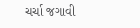ચર્ચા જગાવી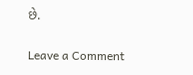છે.

Leave a Comment